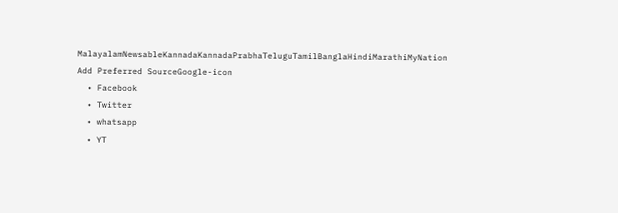MalayalamNewsableKannadaKannadaPrabhaTeluguTamilBanglaHindiMarathiMyNation
Add Preferred SourceGoogle-icon
  • Facebook
  • Twitter
  • whatsapp
  • YT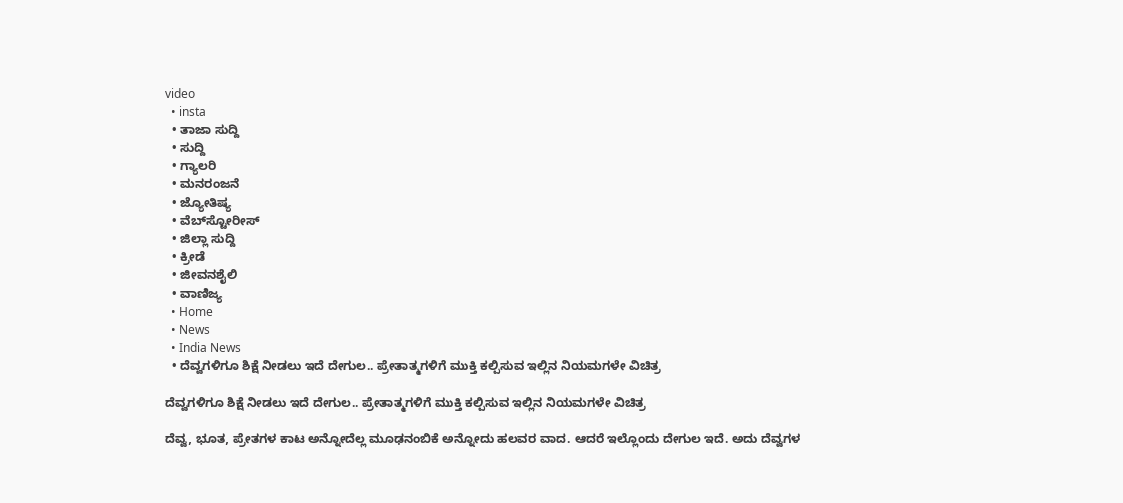video
  • insta
  • ತಾಜಾ ಸುದ್ದಿ
  • ಸುದ್ದಿ
  • ಗ್ಯಾಲರಿ
  • ಮನರಂಜನೆ
  • ಜ್ಯೋತಿಷ್ಯ
  • ವೆಬ್‌ಸ್ಟೋರೀಸ್
  • ಜಿಲ್ಲಾ ಸುದ್ದಿ
  • ಕ್ರೀಡೆ
  • ಜೀವನಶೈಲಿ
  • ವಾಣಿಜ್ಯ
  • Home
  • News
  • India News
  • ದೆವ್ವಗಳಿಗೂ ಶಿಕ್ಷೆ ನೀಡಲು ಇದೆ ದೇಗುಲ.. ಪ್ರೇತಾತ್ಮಗಳಿಗೆ ಮುಕ್ತಿ ಕಲ್ಪಿಸುವ ಇಲ್ಲಿನ ನಿಯಮಗಳೇ ವಿಚಿತ್ರ

ದೆವ್ವಗಳಿಗೂ ಶಿಕ್ಷೆ ನೀಡಲು ಇದೆ ದೇಗುಲ.. ಪ್ರೇತಾತ್ಮಗಳಿಗೆ ಮುಕ್ತಿ ಕಲ್ಪಿಸುವ ಇಲ್ಲಿನ ನಿಯಮಗಳೇ ವಿಚಿತ್ರ

ದೆವ್ವ, ಭೂತ, ಪ್ರೇತಗಳ ಕಾಟ ಅನ್ನೋದೆಲ್ಲ ಮೂಢನಂಬಿಕೆ ಅನ್ನೋದು ಹಲವರ ವಾದ. ಆದರೆ ಇಲ್ಲೊಂದು ದೇಗುಲ ಇದೆ. ಅದು ದೆವ್ವಗಳ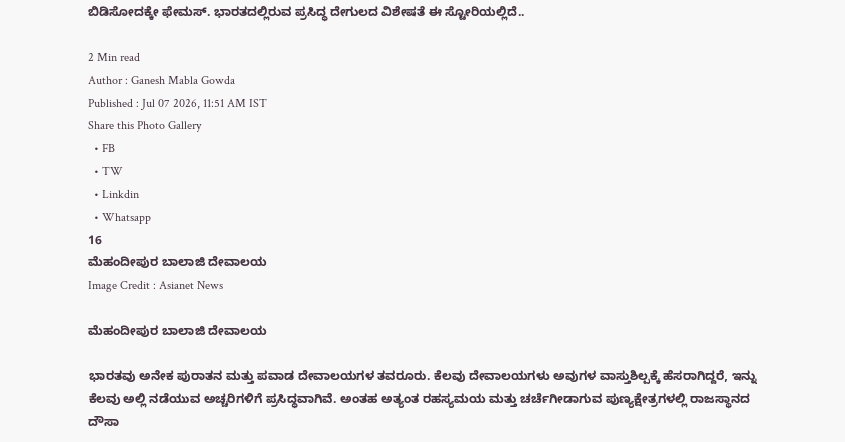ಬಿಡಿಸೋದಕ್ಕೇ ಫೇಮಸ್. ಭಾರತದಲ್ಲಿರುವ ಪ್ರಸಿದ್ಧ ದೇಗುಲದ ವಿಶೇಷತೆ ಈ ಸ್ಟೋರಿಯಲ್ಲಿದೆ..

2 Min read
Author : Ganesh Mabla Gowda
Published : Jul 07 2026, 11:51 AM IST
Share this Photo Gallery
  • FB
  • TW
  • Linkdin
  • Whatsapp
16
ಮೆಹಂದೀಪುರ ಬಾಲಾಜಿ ದೇವಾಲಯ
Image Credit : Asianet News

ಮೆಹಂದೀಪುರ ಬಾಲಾಜಿ ದೇವಾಲಯ

ಭಾರತವು ಅನೇಕ ಪುರಾತನ ಮತ್ತು ಪವಾಡ ದೇವಾಲಯಗಳ ತವರೂರು. ಕೆಲವು ದೇವಾಲಯಗಳು ಅವುಗಳ ವಾಸ್ತುಶಿಲ್ಪಕ್ಕೆ ಹೆಸರಾಗಿದ್ದರೆ, ಇನ್ನು ಕೆಲವು ಅಲ್ಲಿ ನಡೆಯುವ ಅಚ್ಚರಿಗಳಿಗೆ ಪ್ರಸಿದ್ಧವಾಗಿವೆ. ಅಂತಹ ಅತ್ಯಂತ ರಹಸ್ಯಮಯ ಮತ್ತು ಚರ್ಚೆಗೀಡಾಗುವ ಪುಣ್ಯಕ್ಷೇತ್ರಗಳಲ್ಲಿ ರಾಜಸ್ಥಾನದ ದೌಸಾ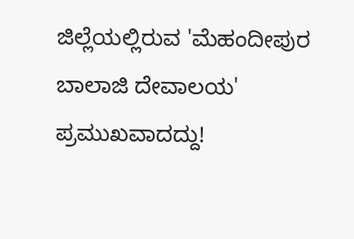ಜಿಲ್ಲೆಯಲ್ಲಿರುವ 'ಮೆಹಂದೀಪುರ ಬಾಲಾಜಿ ದೇವಾಲಯ' ಪ್ರಮುಖವಾದದ್ದು!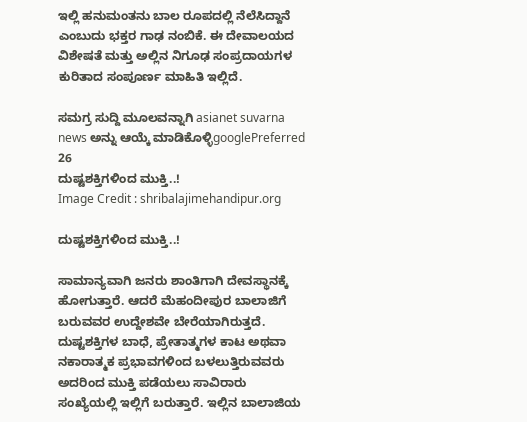ಇಲ್ಲಿ ಹನುಮಂತನು ಬಾಲ ರೂಪದಲ್ಲಿ ನೆಲೆಸಿದ್ದಾನೆ ಎಂಬುದು ಭಕ್ತರ ಗಾಢ ನಂಬಿಕೆ. ಈ ದೇವಾಲಯದ ವಿಶೇಷತೆ ಮತ್ತು ಅಲ್ಲಿನ ನಿಗೂಢ ಸಂಪ್ರದಾಯಗಳ ಕುರಿತಾದ ಸಂಪೂರ್ಣ ಮಾಹಿತಿ ಇಲ್ಲಿದೆ.

ಸಮಗ್ರ ಸುದ್ದಿ ಮೂಲವನ್ನಾಗಿ asianet suvarna news ಅನ್ನು ಆಯ್ಕೆ ಮಾಡಿಕೊಳ್ಳಿgooglePreferred
26
ದುಷ್ಟಶಕ್ತಿಗಳಿಂದ ಮುಕ್ತಿ..!
Image Credit : shribalajimehandipur.org

ದುಷ್ಟಶಕ್ತಿಗಳಿಂದ ಮುಕ್ತಿ..!

ಸಾಮಾನ್ಯವಾಗಿ ಜನರು ಶಾಂತಿಗಾಗಿ ದೇವಸ್ಥಾನಕ್ಕೆ ಹೋಗುತ್ತಾರೆ. ಆದರೆ ಮೆಹಂದೀಪುರ ಬಾಲಾಜಿಗೆ ಬರುವವರ ಉದ್ದೇಶವೇ ಬೇರೆಯಾಗಿರುತ್ತದೆ. ದುಷ್ಟಶಕ್ತಿಗಳ ಬಾಧೆ, ಪ್ರೇತಾತ್ಮಗಳ ಕಾಟ ಅಥವಾ ನಕಾರಾತ್ಮಕ ಪ್ರಭಾವಗಳಿಂದ ಬಳಲುತ್ತಿರುವವರು ಅದರಿಂದ ಮುಕ್ತಿ ಪಡೆಯಲು ಸಾವಿರಾರು ಸಂಖ್ಯೆಯಲ್ಲಿ ಇಲ್ಲಿಗೆ ಬರುತ್ತಾರೆ. ಇಲ್ಲಿನ ಬಾಲಾಜಿಯ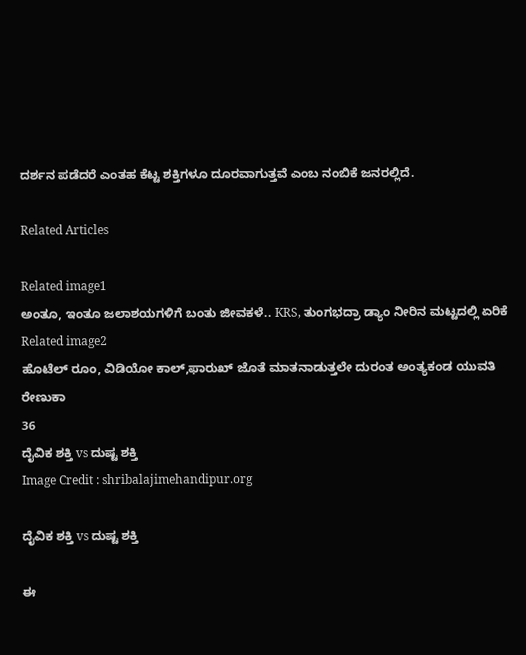ದರ್ಶನ ಪಡೆದರೆ ಎಂತಹ ಕೆಟ್ಟ ಶಕ್ತಿಗಳೂ ದೂರವಾಗುತ್ತವೆ ಎಂಬ ನಂಬಿಕೆ ಜನರಲ್ಲಿದೆ.

Related Articles

Related image1
ಅಂತೂ, ಇಂತೂ ಜಲಾಶಯಗಳಿಗೆ ಬಂತು ಜೀವಕಳೆ.. KRS, ತುಂಗಭದ್ರಾ ಡ್ಯಾಂ ನೀರಿನ ಮಟ್ಟದಲ್ಲಿ ಏರಿಕೆ
Related image2
ಹೊಟೆಲ್ ರೂಂ, ವಿಡಿಯೋ ಕಾಲ್,ಫಾರುಖ್ ಜೊತೆ ಮಾತನಾಡುತ್ತಲೇ ದುರಂತ ಅಂತ್ಯಕಂಡ ಯುವತಿ ರೇಣುಕಾ
36
ದೈವಿಕ ಶಕ್ತಿ vs ದುಷ್ಟ ಶಕ್ತಿ
Image Credit : shribalajimehandipur.org

ದೈವಿಕ ಶಕ್ತಿ vs ದುಷ್ಟ ಶಕ್ತಿ

ಈ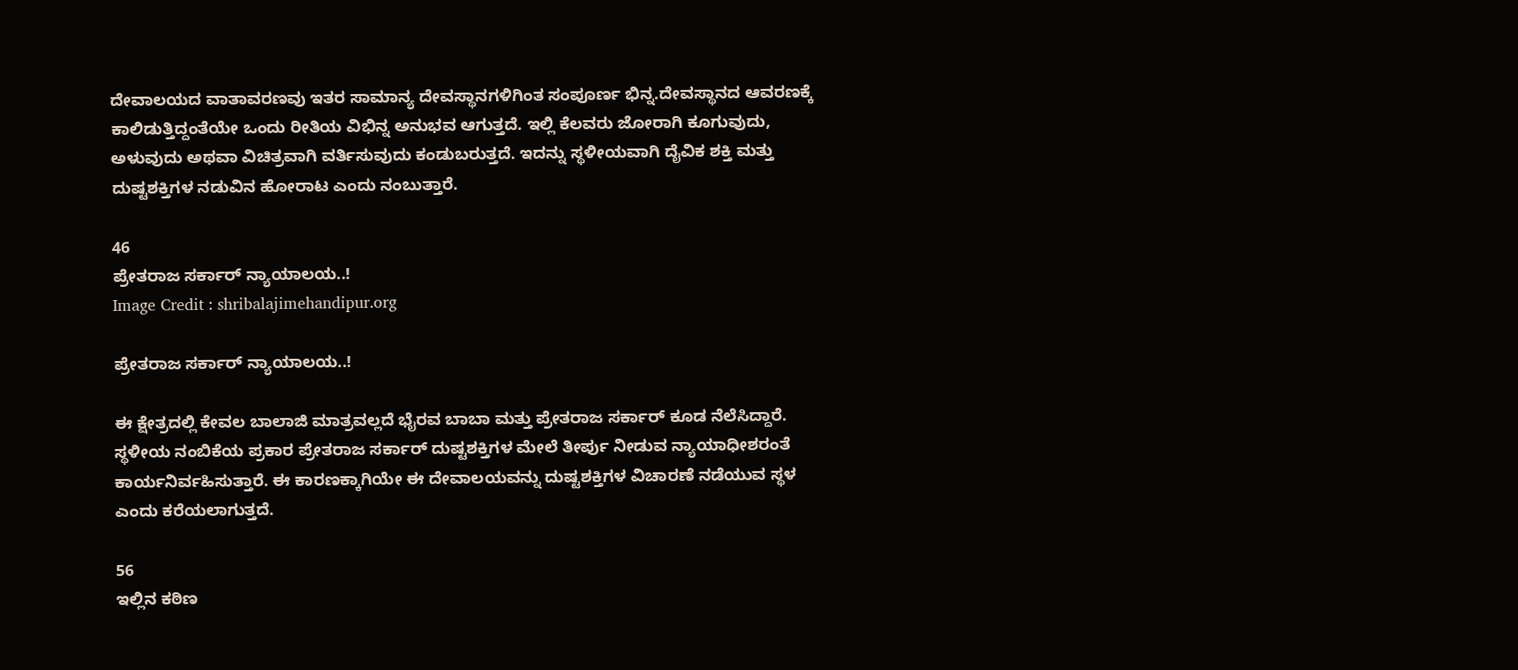ದೇವಾಲಯದ ವಾತಾವರಣವು ಇತರ ಸಾಮಾನ್ಯ ದೇವಸ್ಥಾನಗಳಿಗಿಂತ ಸಂಪೂರ್ಣ ಭಿನ್ನ.ದೇವಸ್ಥಾನದ ಆವರಣಕ್ಕೆ ಕಾಲಿಡುತ್ತಿದ್ದಂತೆಯೇ ಒಂದು ರೀತಿಯ ವಿಭಿನ್ನ ಅನುಭವ ಆಗುತ್ತದೆ. ಇಲ್ಲಿ ಕೆಲವರು ಜೋರಾಗಿ ಕೂಗುವುದು, ಅಳುವುದು ಅಥವಾ ವಿಚಿತ್ರವಾಗಿ ವರ್ತಿಸುವುದು ಕಂಡುಬರುತ್ತದೆ. ಇದನ್ನು ಸ್ಥಳೀಯವಾಗಿ ದೈವಿಕ ಶಕ್ತಿ ಮತ್ತು ದುಷ್ಟಶಕ್ತಿಗಳ ನಡುವಿನ ಹೋರಾಟ ಎಂದು ನಂಬುತ್ತಾರೆ.

46
ಪ್ರೇತರಾಜ ಸರ್ಕಾರ್‌ ನ್ಯಾಯಾಲಯ..!
Image Credit : shribalajimehandipur.org

ಪ್ರೇತರಾಜ ಸರ್ಕಾರ್‌ ನ್ಯಾಯಾಲಯ..!

ಈ ಕ್ಷೇತ್ರದಲ್ಲಿ ಕೇವಲ ಬಾಲಾಜಿ ಮಾತ್ರವಲ್ಲದೆ ಭೈರವ ಬಾಬಾ ಮತ್ತು ಪ್ರೇತರಾಜ ಸರ್ಕಾರ್ ಕೂಡ ನೆಲೆಸಿದ್ದಾರೆ. ಸ್ಥಳೀಯ ನಂಬಿಕೆಯ ಪ್ರಕಾರ ಪ್ರೇತರಾಜ ಸರ್ಕಾರ್ ದುಷ್ಟಶಕ್ತಿಗಳ ಮೇಲೆ ತೀರ್ಪು ನೀಡುವ ನ್ಯಾಯಾಧೀಶರಂತೆ ಕಾರ್ಯನಿರ್ವಹಿಸುತ್ತಾರೆ. ಈ ಕಾರಣಕ್ಕಾಗಿಯೇ ಈ ದೇವಾಲಯವನ್ನು ದುಷ್ಟಶಕ್ತಿಗಳ ವಿಚಾರಣೆ ನಡೆಯುವ ಸ್ಥಳ ಎಂದು ಕರೆಯಲಾಗುತ್ತದೆ.

56
ಇಲ್ಲಿನ ಕಠಿಣ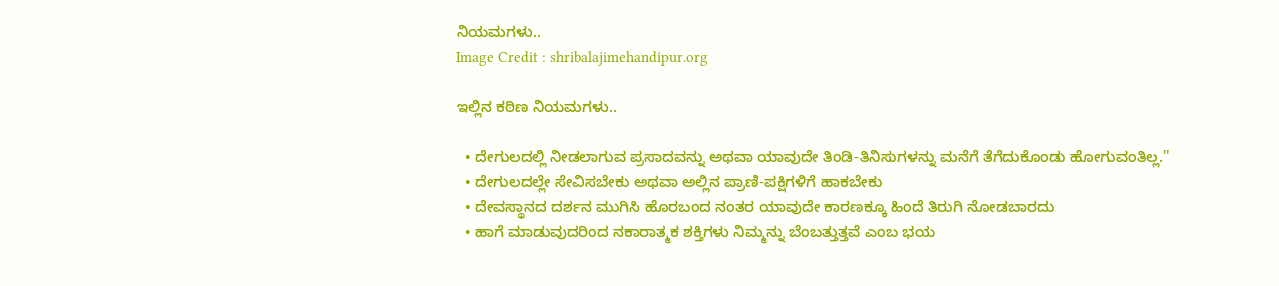ನಿಯಮಗಳು..
Image Credit : shribalajimehandipur.org

ಇಲ್ಲಿನ ಕಠಿಣ ನಿಯಮಗಳು..

  • ದೇಗುಲದಲ್ಲಿ ನೀಡಲಾಗುವ ಪ್ರಸಾದವನ್ನು ಅಥವಾ ಯಾವುದೇ ತಿಂಡಿ-ತಿನಿಸುಗಳನ್ನು ಮನೆಗೆ ತೆಗೆದುಕೊಂಡು ಹೋಗುವಂತಿಲ್ಲ.''
  • ದೇಗುಲದಲ್ಲೇ ಸೇವಿಸಬೇಕು ಅಥವಾ ಅಲ್ಲಿನ ಪ್ರಾಣಿ-ಪಕ್ಷಿಗಳಿಗೆ ಹಾಕಬೇಕು
  • ದೇವಸ್ಥಾನದ ದರ್ಶನ ಮುಗಿಸಿ ಹೊರಬಂದ ನಂತರ ಯಾವುದೇ ಕಾರಣಕ್ಕೂ ಹಿಂದೆ ತಿರುಗಿ ನೋಡಬಾರದು
  • ಹಾಗೆ ಮಾಡುವುದರಿಂದ ನಕಾರಾತ್ಮಕ ಶಕ್ತಿಗಳು ನಿಮ್ಮನ್ನು ಬೆಂಬತ್ತುತ್ತವೆ ಎಂಬ ಭಯ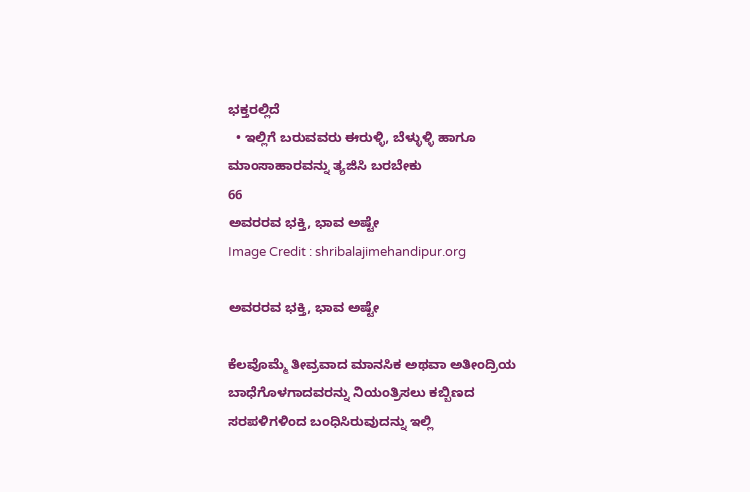ಭಕ್ತರಲ್ಲಿದೆ
  • ಇಲ್ಲಿಗೆ ಬರುವವರು ಈರುಳ್ಳಿ, ಬೆಳ್ಳುಳ್ಳಿ ಹಾಗೂ ಮಾಂಸಾಹಾರವನ್ನು ತ್ಯಜಿಸಿ ಬರಬೇಕು
66
ಅವರರವ ಭಕ್ತಿ, ಭಾವ ಅಷ್ಟೇ
Image Credit : shribalajimehandipur.org

ಅವರರವ ಭಕ್ತಿ, ಭಾವ ಅಷ್ಟೇ

ಕೆಲವೊಮ್ಮೆ ತೀವ್ರವಾದ ಮಾನಸಿಕ ಅಥವಾ ಅತೀಂದ್ರಿಯ ಬಾಧೆಗೊಳಗಾದವರನ್ನು ನಿಯಂತ್ರಿಸಲು ಕಬ್ಬಿಣದ ಸರಪಳಿಗಳಿಂದ ಬಂಧಿಸಿರುವುದನ್ನು ಇಲ್ಲಿ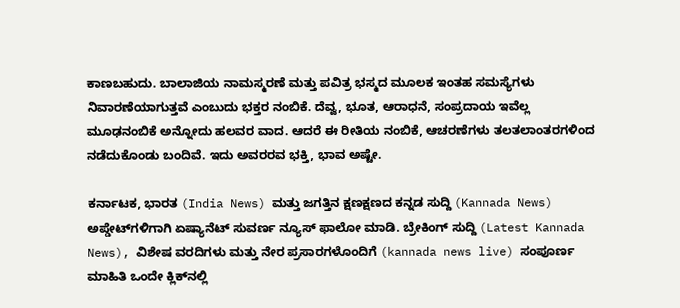ಕಾಣಬಹುದು. ಬಾಲಾಜಿಯ ನಾಮಸ್ಮರಣೆ ಮತ್ತು ಪವಿತ್ರ ಭಸ್ಮದ ಮೂಲಕ ಇಂತಹ ಸಮಸ್ಯೆಗಳು ನಿವಾರಣೆಯಾಗುತ್ತವೆ ಎಂಬುದು ಭಕ್ತರ ನಂಬಿಕೆ. ದೆವ್ವ, ಭೂತ, ಆರಾಧನೆ, ಸಂಪ್ರದಾಯ ಇವೆಲ್ಲ ಮೂಢನಂಬಿಕೆ ಅನ್ನೋದು ಹಲವರ ವಾದ. ಆದರೆ ಈ ರೀತಿಯ ನಂಬಿಕೆ, ಆಚರಣೆಗಳು ತಲತಲಾಂತರಗಳಿಂದ ನಡೆದುಕೊಂಡು ಬಂದಿವೆ. ಇದು ಅವರರವ ಭಕ್ತಿ, ಭಾವ ಅಷ್ಟೇ.

ಕರ್ನಾಟಕ, ಭಾರತ (India News) ಮತ್ತು ಜಗತ್ತಿನ ಕ್ಷಣಕ್ಷಣದ ಕನ್ನಡ ಸುದ್ದಿ (Kannada News) ಅಪ್ಡೇಟ್‌ಗಳಿಗಾಗಿ ಏಷ್ಯಾನೆಟ್ ಸುವರ್ಣ ನ್ಯೂಸ್‌ ಫಾಲೋ ಮಾಡಿ. ಬ್ರೇಕಿಂಗ್ ಸುದ್ದಿ (Latest Kannada News), ವಿಶೇಷ ವರದಿಗಳು ಮತ್ತು ನೇರ ಪ್ರಸಾರಗಳೊಂದಿಗೆ (kannada news live) ಸಂಪೂರ್ಣ ಮಾಹಿತಿ ಒಂದೇ ಕ್ಲಿಕ್‌ನಲ್ಲಿ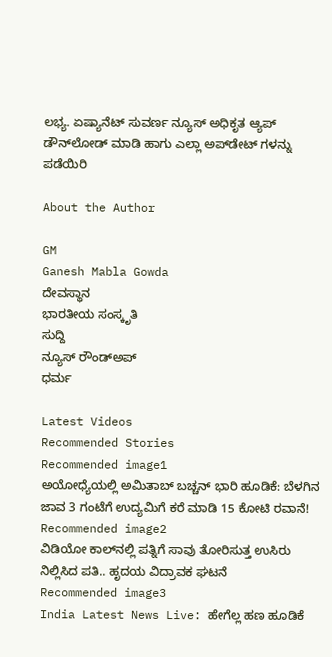ಲಭ್ಯ. ಏಷ್ಯಾನೆಟ್ ಸುವರ್ಣ ನ್ಯೂಸ್ ಅಧಿಕೃತ ಆ್ಯಪ್ ಡೌನ್‌ಲೋಡ್ ಮಾಡಿ ಹಾಗು ಎಲ್ಲಾ ಅಪ್‌ಡೇಟ್ ಗಳನ್ನು ಪಡೆಯಿರಿ

About the Author

GM
Ganesh Mabla Gowda
ದೇವಸ್ಥಾನ
ಭಾರತೀಯ ಸಂಸ್ಕೃತಿ
ಸುದ್ದಿ
ನ್ಯೂಸ್‌ ರೌಂಡ್‌ಅಪ್
ಧರ್ಮ

Latest Videos
Recommended Stories
Recommended image1
ಅಯೋಧ್ಯೆಯಲ್ಲಿ ಅಮಿತಾಬ್ ಬಚ್ಚನ್ ಭಾರಿ ಹೂಡಿಕೆ: ಬೆಳಗಿನ ಜಾವ 3 ಗಂಟೆಗೆ ಉದ್ಯಮಿಗೆ ಕರೆ ಮಾಡಿ 15 ಕೋಟಿ ರವಾನೆ!
Recommended image2
ವಿಡಿಯೋ ಕಾಲ್‌ನಲ್ಲಿ ಪತ್ನಿಗೆ ಸಾವು ತೋರಿಸುತ್ತ ಉಸಿರು ನಿಲ್ಲಿಸಿದ ಪತಿ.. ಹೃದಯ ವಿದ್ರಾವಕ ಘಟನೆ
Recommended image3
India Latest News Live: ಹೇಗೆಲ್ಲ ಹಣ ಹೂಡಿಕೆ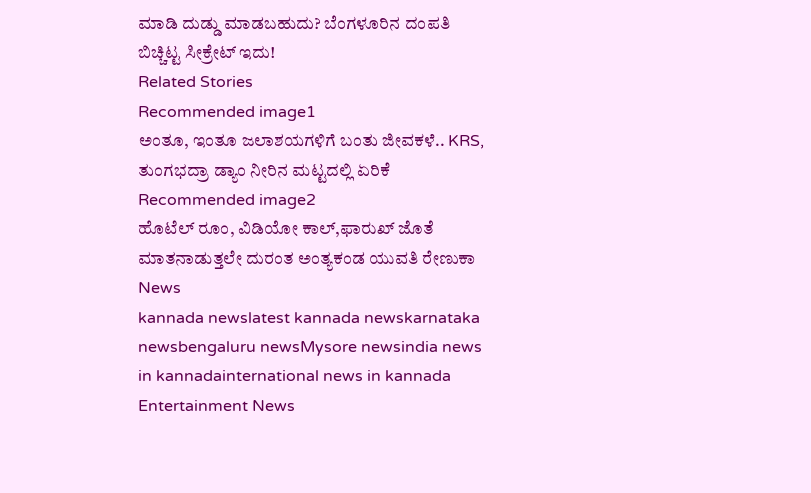ಮಾಡಿ ದುಡ್ಡು ಮಾಡಬಹುದು? ಬೆಂಗಳೂರಿನ ದಂಪತಿ ಬಿಚ್ಚಿಟ್ಟ ಸೀಕ್ರೇಟ್‌ ಇದು!
Related Stories
Recommended image1
ಅಂತೂ, ಇಂತೂ ಜಲಾಶಯಗಳಿಗೆ ಬಂತು ಜೀವಕಳೆ.. KRS, ತುಂಗಭದ್ರಾ ಡ್ಯಾಂ ನೀರಿನ ಮಟ್ಟದಲ್ಲಿ ಏರಿಕೆ
Recommended image2
ಹೊಟೆಲ್ ರೂಂ, ವಿಡಿಯೋ ಕಾಲ್,ಫಾರುಖ್ ಜೊತೆ ಮಾತನಾಡುತ್ತಲೇ ದುರಂತ ಅಂತ್ಯಕಂಡ ಯುವತಿ ರೇಣುಕಾ
News
kannada newslatest kannada newskarnataka newsbengaluru newsMysore newsindia news in kannadainternational news in kannada
Entertainment News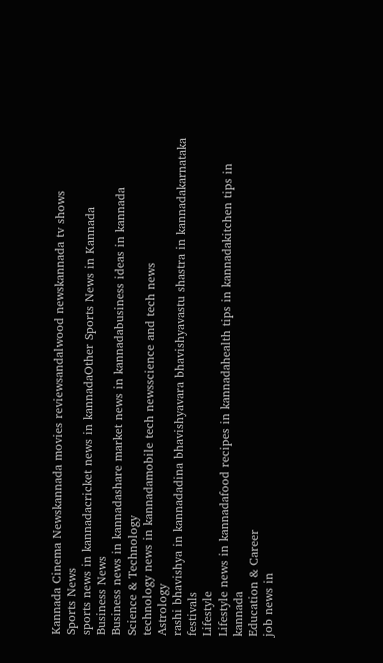Kannada Cinema Newskannada movies reviewsandalwood newskannada tv shows
Sports News
sports news in kannadacricket news in kannadaOther Sports News in Kannada
Business News
Business news in kannadashare market news in kannadabusiness ideas in kannada
Science & Technology
technology news in kannadamobile tech newsscience and tech news
Astrology
rashi bhavishya in kannadadina bhavishyavara bhavishyavastu shastra in kannadakarnataka festivals
Lifestyle
Lifestyle news in kannadafood recipes in kannadahealth tips in kannadakitchen tips in kannada
Education & Career
job news in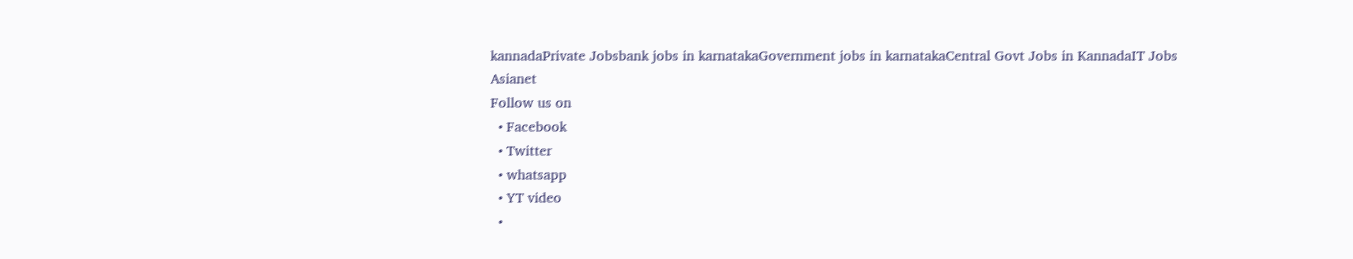kannadaPrivate Jobsbank jobs in karnatakaGovernment jobs in karnatakaCentral Govt Jobs in KannadaIT Jobs
Asianet
Follow us on
  • Facebook
  • Twitter
  • whatsapp
  • YT video
  •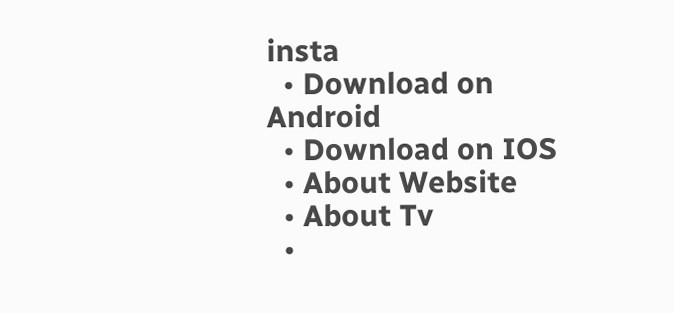insta
  • Download on Android
  • Download on IOS
  • About Website
  • About Tv
  •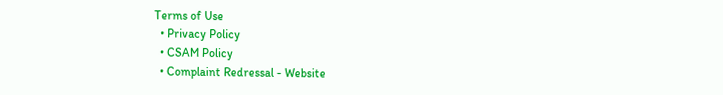Terms of Use
  • Privacy Policy
  • CSAM Policy
  • Complaint Redressal - Website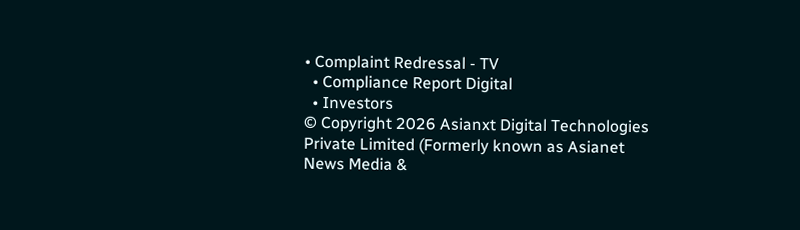• Complaint Redressal - TV
  • Compliance Report Digital
  • Investors
© Copyright 2026 Asianxt Digital Technologies Private Limited (Formerly known as Asianet News Media &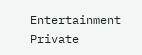Entertainment Private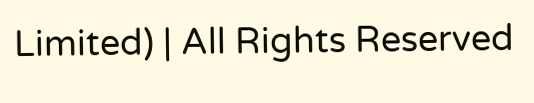Limited) | All Rights Reserved